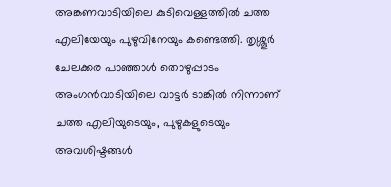അങ്കണവാടിയിലെ കുടിവെള്ളത്തില്‍ ചത്ത എലിയേയും പുഴുവിനേയും കണ്ടെത്തി. തൃശ്ശൂര്‍ ചേലക്കര പാഞ്ഞാള്‍ തൊഴുപ്പാടം അംഗന്‍വാടിയിലെ വാട്ടര്‍ ടാങ്കില്‍ നിന്നാണ് ചത്ത എലിയുടെയും, പുഴുകളുടെയും അവശിഷ്ടങ്ങള്‍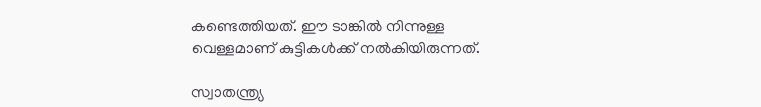കണ്ടെത്തിയത്. ഈ ടാങ്കില്‍ നിന്നുള്ള വെള്ളമാണ് കുട്ടികള്‍ക്ക് നല്‍കിയിരുന്നത്.

സ്വാതന്ത്ര്യ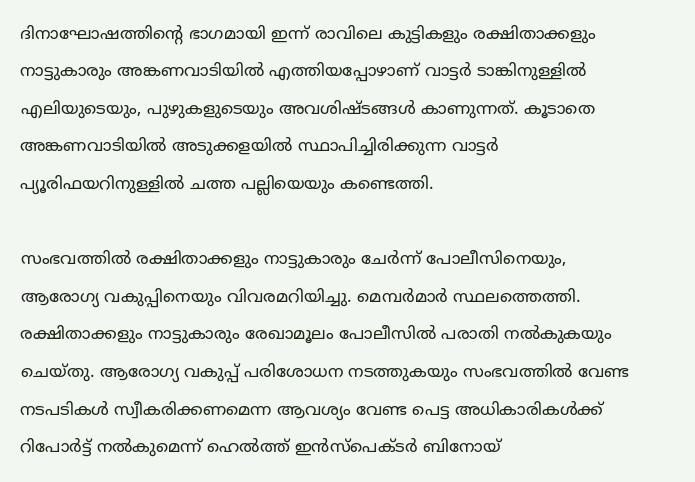ദിനാഘോഷത്തിന്റെ ഭാഗമായി ഇന്ന് രാവിലെ കുട്ടികളും രക്ഷിതാക്കളും നാട്ടുകാരും അങ്കണവാടിയില്‍ എത്തിയപ്പോഴാണ് വാട്ടര്‍ ടാങ്കിനുള്ളില്‍ എലിയുടെയും, പുഴുകളുടെയും അവശിഷ്ടങ്ങള്‍ കാണുന്നത്. കൂടാതെ അങ്കണവാടിയില്‍ അടുക്കളയില്‍ സ്ഥാപിച്ചിരിക്കുന്ന വാട്ടര്‍ പ്യൂരിഫയറിനുള്ളില്‍ ചത്ത പല്ലിയെയും കണ്ടെത്തി.

സംഭവത്തില്‍ രക്ഷിതാക്കളും നാട്ടുകാരും ചേര്‍ന്ന് പോലീസിനെയും, ആരോഗ്യ വകുപ്പിനെയും വിവരമറിയിച്ചു. മെമ്പര്‍മാര്‍ സ്ഥലത്തെത്തി. രക്ഷിതാക്കളും നാട്ടുകാരും രേഖാമൂലം പോലീസില്‍ പരാതി നല്‍കുകയും ചെയ്തു. ആരോഗ്യ വകുപ്പ് പരിശോധന നടത്തുകയും സംഭവത്തില്‍ വേണ്ട നടപടികള്‍ സ്വീകരിക്കണമെന്ന ആവശ്യം വേണ്ട പെട്ട അധികാരികള്‍ക്ക് റിപോര്‍ട്ട് നല്‍കുമെന്ന് ഹെല്‍ത്ത് ഇന്‍സ്‌പെക്ടര്‍ ബിനോയ്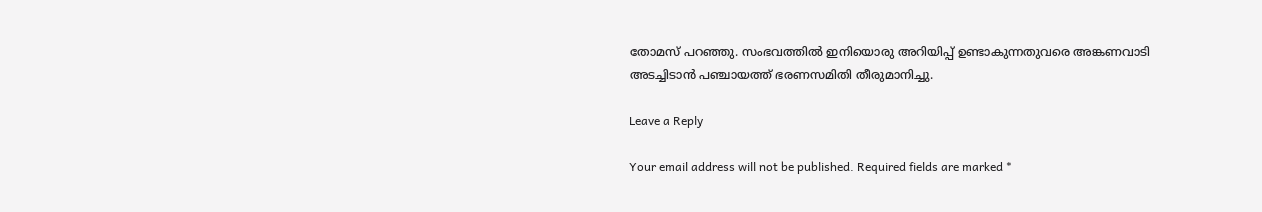തോമസ് പറഞ്ഞു. സംഭവത്തില്‍ ഇനിയൊരു അറിയിപ്പ് ഉണ്ടാകുന്നതുവരെ അങ്കണവാടി അടച്ചിടാന്‍ പഞ്ചായത്ത് ഭരണസമിതി തീരുമാനിച്ചു.

Leave a Reply

Your email address will not be published. Required fields are marked *